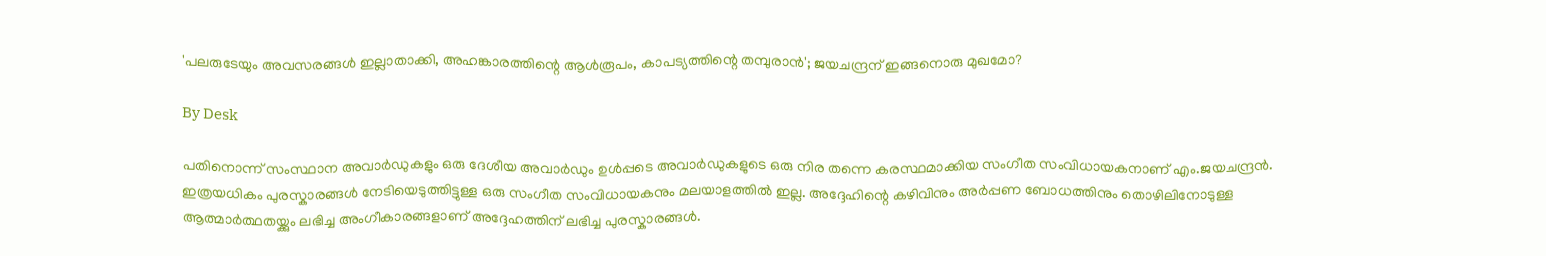'പലരുടേയും അവസരങ്ങൾ ഇല്ലാതാക്കി, അഹങ്കാരത്തിന്റെ ആൾരൂപം, കാപട്യത്തിന്റെ തമ്പുരാൻ'; ജയചന്ദ്രന് ഇങ്ങനൊരു മുഖമോ?

By Desk

പതിനൊന്ന് സംസ്ഥാന അവാർഡുകളും ഒരു ദേശീയ അവാർഡും ഉൾപ്പടെ അവാർഡുകളുടെ ഒരു നിര തന്നെ കരസ്ഥമാക്കിയ സംഗീത സംവിധായകനാണ് എം.ജയചന്ദ്രൻ. ഇത്രയധികം പുരസ്കാരങ്ങൾ നേടിയെടുത്തിട്ടുള്ള ഒരു സംഗീത സംവിധായകനും മലയാളത്തിൽ ഇല്ല. അദ്ദേഹിന്റെ കഴിവിനും അർപ്പണ ബോധത്തിനും തൊഴിലിനോടുള്ള ആത്മാർത്ഥതയ്ക്കും ലഭിച്ച അംഗീകാരങ്ങളാണ് അദ്ദേഹത്തിന് ലഭിച്ച പുരസ്കാരങ്ങൾ.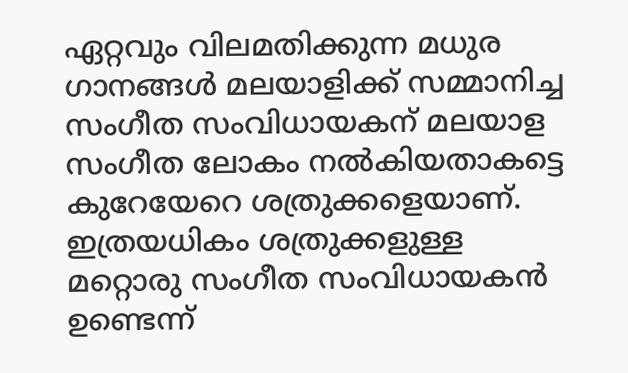ഏറ്റവും വിലമതിക്കുന്ന മധുര ഗാനങ്ങൾ മലയാളിക്ക് സമ്മാനിച്ച സംഗീത സംവിധായകന് മലയാള സംഗീത ലോകം നൽകിയതാകട്ടെ കുറേയേറെ ശത്രുക്കളെയാണ്. ഇത്രയധികം ശത്രുക്കളുള്ള മറ്റൊരു സംഗീത സംവിധായകൻ ഉണ്ടെന്ന്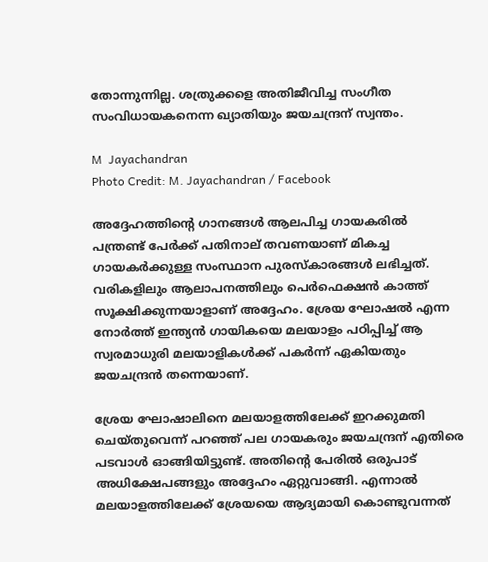തോന്നുന്നില്ല. ശത്രുക്കളെ അതിജീവിച്ച സംഗീത സംവിധായകനെന്ന ഖ്യാതിയും ജയചന്ദ്രന് സ്വന്തം.

M  Jayachandran
Photo Credit: M. Jayachandran / Facebook

അദ്ദേഹത്തിന്റെ ഗാനങ്ങൾ ആലപിച്ച ഗായകരിൽ പന്ത്രണ്ട് പേർക്ക് പതിനാല് തവണയാണ് മികച്ച ഗായകർക്കുള്ള സംസ്ഥാന പുരസ്കാരങ്ങൾ ലഭിച്ചത്. വരികളിലും ആലാപനത്തിലും പെർഫെക്ഷൻ കാത്ത് സൂക്ഷിക്കുന്നയാളാണ് അദ്ദേഹം. ശ്രേയ ഘോഷൽ എന്ന നോർത്ത് ഇന്ത്യൻ ഗായികയെ മലയാളം പഠിപ്പിച്ച് ആ സ്വരമാധുരി മലയാളികൾക്ക് പകർന്ന് ഏകിയതും ജയചന്ദ്രൻ തന്നെയാണ്.

ശ്രേയ ഘോഷാലിനെ മലയാളത്തിലേക്ക് ഇറക്കുമതി ചെയ്തുവെന്ന് പറഞ്ഞ് പല ഗായകരും ജയചന്ദ്രന് എതിരെ പടവാൾ ഓങ്ങിയിട്ടുണ്ട്. അതിന്റെ പേരിൽ ഒരുപാട് അധിക്ഷേപങ്ങളും അദ്ദേഹം ഏറ്റുവാങ്ങി. എന്നാൽ മലയാളത്തിലേക്ക് ശ്രേയയെ ആദ്യമായി കൊണ്ടുവന്നത്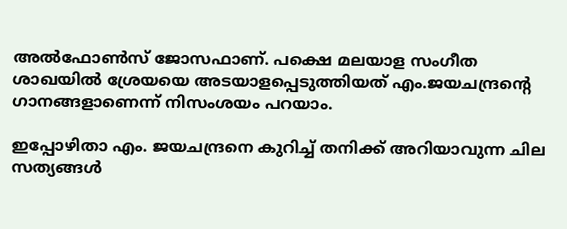അൽഫോൺസ് ജോസഫാണ്. പക്ഷെ മലയാള സംഗീത ശാഖയിൽ ശ്രേയയെ അടയാളപ്പെടുത്തിയത് എം.ജയചന്ദ്രന്റെ ഗാനങ്ങളാണെന്ന് നിസംശയം പറയാം.

ഇപ്പോഴിതാ എം. ജയചന്ദ്രനെ കുറിച്ച് തനിക്ക് അറിയാവുന്ന ചില സത്യങ്ങൾ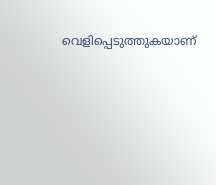വെളിപ്പെടുത്തുകയാണ്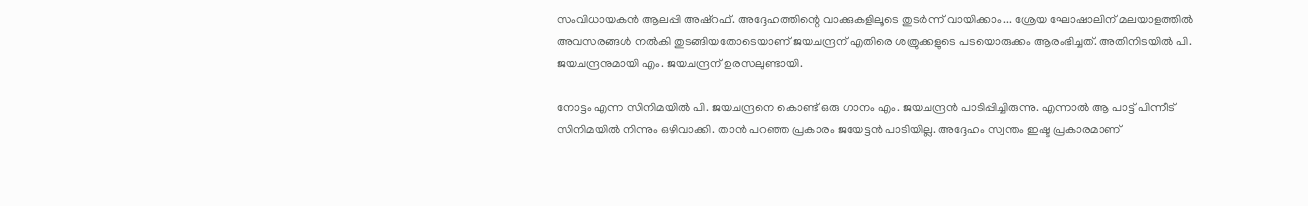സംവി‌ധായകൻ ആലപ്പി അഷ്റഫ്. അദ്ദേഹത്തിന്റെ വാക്കുകളിലൂടെ തുടർന്ന് വായിക്കാം... ശ്രേയ ഘോഷാലിന് മലയാളത്തിൽ അവസരങ്ങൾ നൽകി തുടങ്ങിയതോടെയാണ് ജയചന്ദ്രന് എതിരെ ശത്രുക്കളുടെ പടയൊരുക്കം ആരംഭിച്ചത്. അതിനിടയിൽ പി. ജയചന്ദ്രനുമായി എം. ജയചന്ദ്രന് ഉരസലുണ്ടായി.

നോട്ടം എന്ന സിനിമയിൽ പി. ജയചന്ദ്രനെ കൊണ്ട് ഒരു ഗാനം എം. ജയചന്ദ്രൻ പാടിപ്പിച്ചിരുന്നു. എന്നാൽ ആ പാട്ട് പിന്നീട് സിനിമയിൽ നിന്നും ഒഴിവാക്കി. താൻ പറഞ്ഞ പ്രകാരം ജയേട്ടൻ പാടിയില്ല. അദ്ദേഹം സ്വന്തം ഇഷ്ട പ്രകാരമാണ്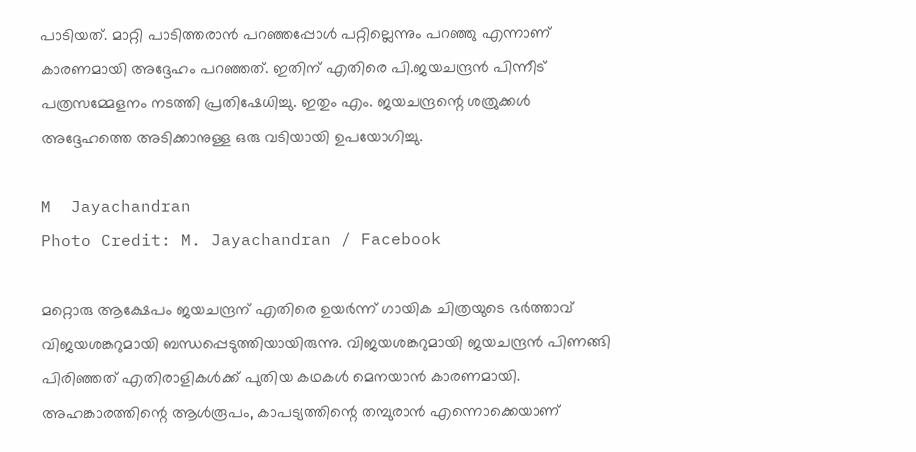പാടിയത്. മാറ്റി പാടിത്തരാൻ പറഞ്ഞപ്പോൾ പറ്റില്ലെന്നും പറഞ്ഞു എന്നാണ് കാരണമായി അദ്ദേഹം പറഞ്ഞത്. ഇതിന് എതിരെ പി.ജയചന്ദ്രൻ പിന്നീട് പത്രസമ്മേളനം നടത്തി പ്രതിഷേധിച്ചു. ഇതും എം. ജയചന്ദ്രന്റെ ശത്രുക്കൾ അദ്ദേഹത്തെ അടിക്കാനുള്ള ഒരു വടിയായി ഉപയോഗിച്ചു.

M  Jayachandran
Photo Credit: M. Jayachandran / Facebook

മറ്റൊരു ആക്ഷേപം ജയചന്ദ്രന് എതിരെ ഉയർന്ന് ഗായിക ചിത്രയുടെ ഭർത്താവ് വിജയശങ്കറുമായി ബന്ധപ്പെടുത്തിയായിരുന്നു. വിജയശങ്കറുമായി ജയചന്ദ്രൻ പിണങ്ങി പിരിഞ്ഞത് എതിരാളികൾക്ക് പുതിയ കഥകൾ മെനയാൻ കാരണമായി. അഹങ്കാരത്തിന്റെ ആൾരൂപം, കാപട്യത്തിന്റെ തമ്പുരാൻ എന്നൊക്കെയാണ്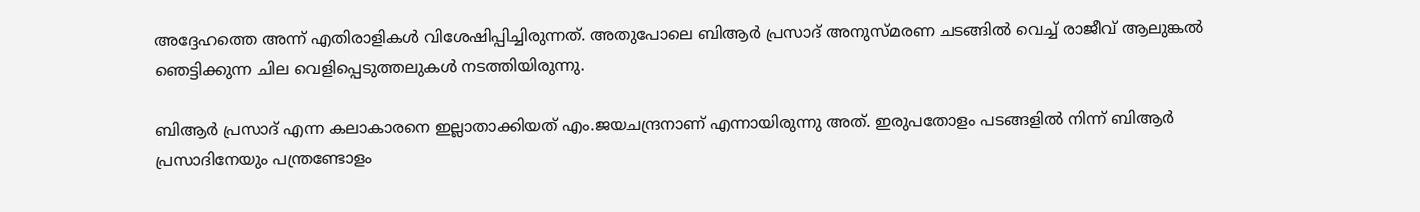അദ്ദേഹത്തെ അന്ന് എതിരാളികൾ വിശേഷിപ്പിച്ചിരുന്നത്. അതുപോലെ ബിആർ പ്രസാദ് അനുസ്മരണ ചടങ്ങിൽ വെച്ച് രാജീവ് ആലുങ്കൽ ഞെട്ടിക്കുന്ന ചില വെളിപ്പെടുത്തലുകൾ നടത്തിയിരുന്നു.

ബിആർ പ്രസാദ് എന്ന കലാകാരനെ ഇല്ലാതാക്കിയത് എം.ജയചന്ദ്രനാണ് എന്നായിരുന്നു അത്. ഇരുപതോളം പടങ്ങളിൽ നിന്ന് ബിആർ പ്രസാദിനേയും പന്ത്രണ്ടോളം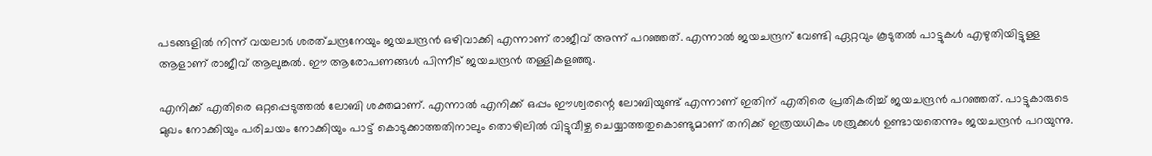പടങ്ങളിൽ നിന്ന് വയലാർ ശരത്ചന്ദ്രനേയും ജയചന്ദ്രൻ ഒഴിവാക്കി എന്നാണ് രാജീവ് അന്ന് പറഞ്ഞത്. എന്നാൽ ജയചന്ദ്രന് വേണ്ടി ഏറ്റവും കൂടുതൽ പാട്ടുകൾ എഴുതിയിട്ടുള്ള ആളാണ് രാജീവ് ആലുങ്കൽ. ഈ ആരോപണങ്ങൾ പിന്നീട് ജയചന്ദ്രൻ തള്ളികളഞ്ഞു.

എനിക്ക് എതിരെ ഒറ്റപ്പെടുത്തൽ ലോബി ശക്തമാണ്. എന്നാൽ എനിക്ക് ഒപ്പം ഈശ്വരന്റെ ലോബിയുണ്ട് എന്നാണ് ഇതിന് എതിരെ പ്രതികരിച്ച് ജയചന്ദ്രൻ പറഞ്ഞത്. പാട്ടുകാരുടെ മുഖം നോക്കിയും പരിചയം നോക്കിയും പാട്ട് കൊടുക്കാത്തതിനാലും തൊഴിലിൽ വിട്ടുവീഴ്ച ചെയ്യാത്തതുകൊണ്ടുമാണ് തനിക്ക് ഇത്രയധികം ശത്രുക്കൾ ഉണ്ടായതെന്നും ജയചന്ദ്രൻ പറയുന്നു.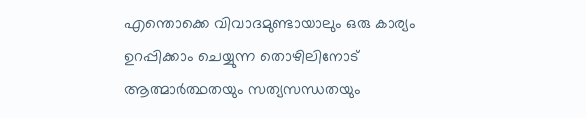എന്തൊക്കെ വിവാദമുണ്ടായാലും ഒരു കാര്യം ഉറപ്പിക്കാം ചെയ്യുന്ന തൊഴിലിനോട് ആത്മാർത്ഥതയും സത്യസന്ധതയും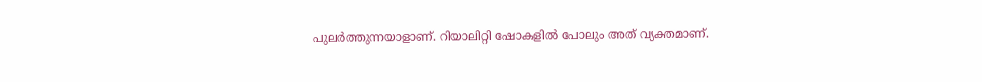പുലർത്തുന്നയാളാണ്. റിയാലിറ്റി ഷോകളിൽ പോലും അത് വ്യക്തമാണ്.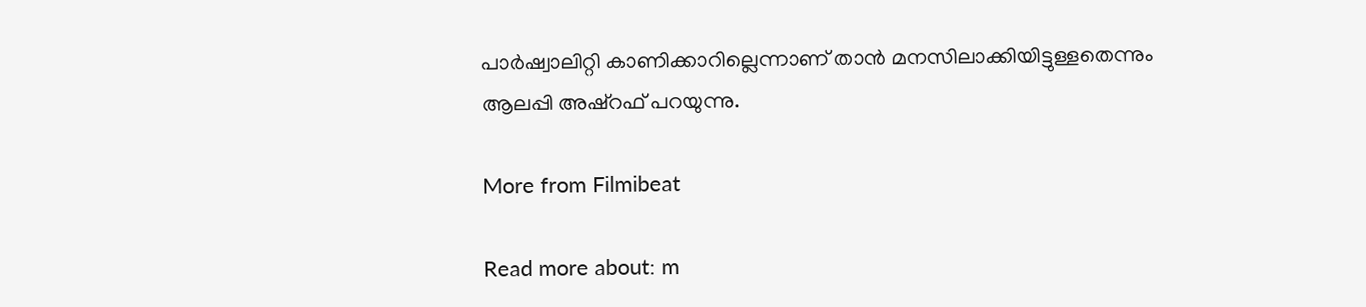പാർഷ്വാലിറ്റി കാണിക്കാറില്ലെന്നാണ് താൻ മനസിലാക്കിയിട്ടുള്ളതെന്നും ആലപ്പി അഷ്റഫ് പറയുന്നു.

More from Filmibeat

Read more about: m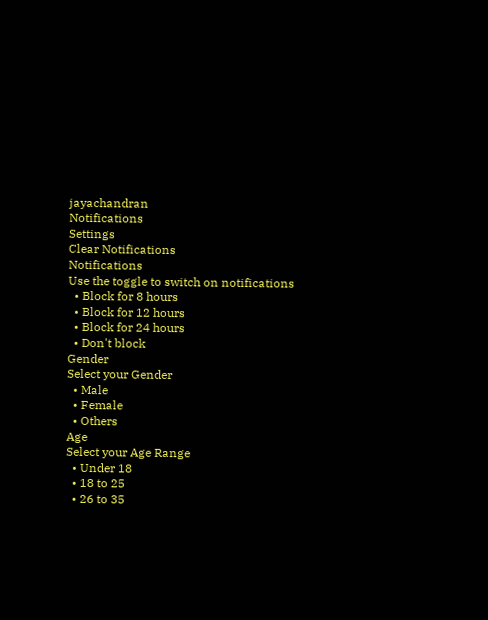jayachandran
Notifications
Settings
Clear Notifications
Notifications
Use the toggle to switch on notifications
  • Block for 8 hours
  • Block for 12 hours
  • Block for 24 hours
  • Don't block
Gender
Select your Gender
  • Male
  • Female
  • Others
Age
Select your Age Range
  • Under 18
  • 18 to 25
  • 26 to 35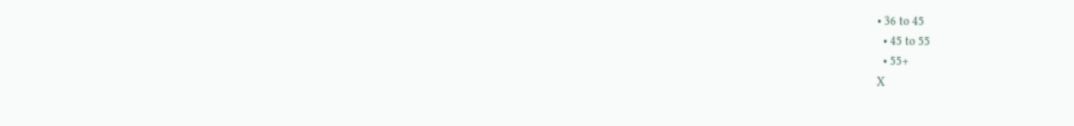• 36 to 45
  • 45 to 55
  • 55+
X